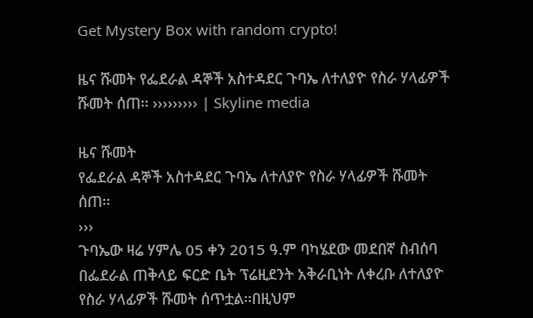Get Mystery Box with random crypto!

ዜና ሹመት የፌደራል ዳኞች አስተዳደር ጉባኤ ለተለያዮ የስራ ሃላፊዎች ሹመት ሰጠ፡፡ ››››››››› | Skyline media

ዜና ሹመት
የፌደራል ዳኞች አስተዳደር ጉባኤ ለተለያዮ የስራ ሃላፊዎች ሹመት ሰጠ፡፡
›››
ጉባኤው ዛሬ ሃምሌ 05 ቀን 2015 ዓ.ም ባካሄደው መደበኛ ስብሰባ በፌደራል ጠቅላይ ፍርድ ቤት ፕሬዚደንት አቅራቢነት ለቀረቡ ለተለያዮ የስራ ሃላፊዎች ሹመት ሰጥቷል፡፡በዚህም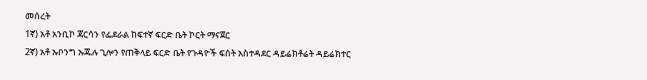መሰረት
1ኛ) አቶ አንቢኮ ጃርሳን የፌደራል ከፍተኛ ፍርድ ቤት ኮርት ማናጀር
2ኛ) አቶ ኡቦንግ ኡጁሉ ጊሎን የጠቅላይ ፍርድ ቤት የጉዳዮች ፍሰት አስተዳደር ዳይሬክቶሬት ዳይሬክተር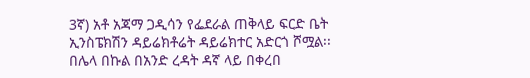3ኛ) አቶ አጃማ ጋዲሳን የፌደራል ጠቅላይ ፍርድ ቤት ኢንስፔክሽን ዳይሬክቶሬት ዳይሬክተር አድርጎ ሾሟል፡፡
በሌላ በኩል በአንድ ረዳት ዳኛ ላይ በቀረበ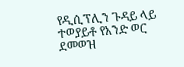የዲሲፕሊን ጉዳይ ላይ ተወያይቶ የአንድ ወር ደመወዝ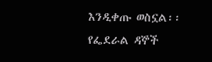እንዲቀጡ ወስኗል፡፡
የፌደራል ዳኞች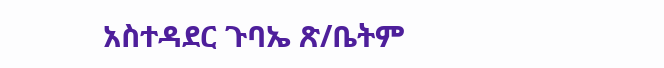አስተዳደር ጉባኤ ጽ/ቤትም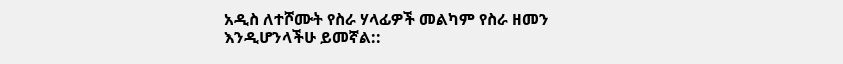አዲስ ለተሾሙት የስራ ሃላፊዎች መልካም የስራ ዘመን እንዲሆንላችሁ ይመኛል::